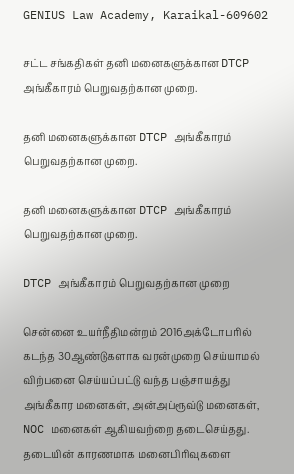GENIUS Law Academy, Karaikal-609602

சட்ட சங்கதிகள் தனி மனைகளுக்கான DTCP அங்கீகாரம் பெறுவதற்கான முறை.

தனி மனைகளுக்கான DTCP அங்கீகாரம் பெறுவதற்கான முறை.

தனி மனைகளுக்கான DTCP அங்கீகாரம் பெறுவதற்கான முறை.

DTCP அங்கீகாரம் பெறுவதற்கான முறை

சென்னை உயர்நீதிமன்றம் 2016அக்டோபரில் கடந்த 30ஆண்டுகளாக வரன்முறை செய்யாமல் விற்பனை செய்யப்பட்டு வந்த பஞ்சாயத்து அங்கீகார மனைகள், அன்அப்ரூவ்டு மனைகள், NOC மனைகள் ஆகியவற்றை தடைசெய்தது. தடையின் காரணமாக மனைபிரிவுகளை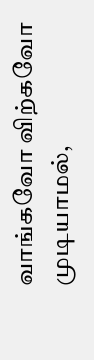வாங்கவோ விற்கவோ முடியாமல்,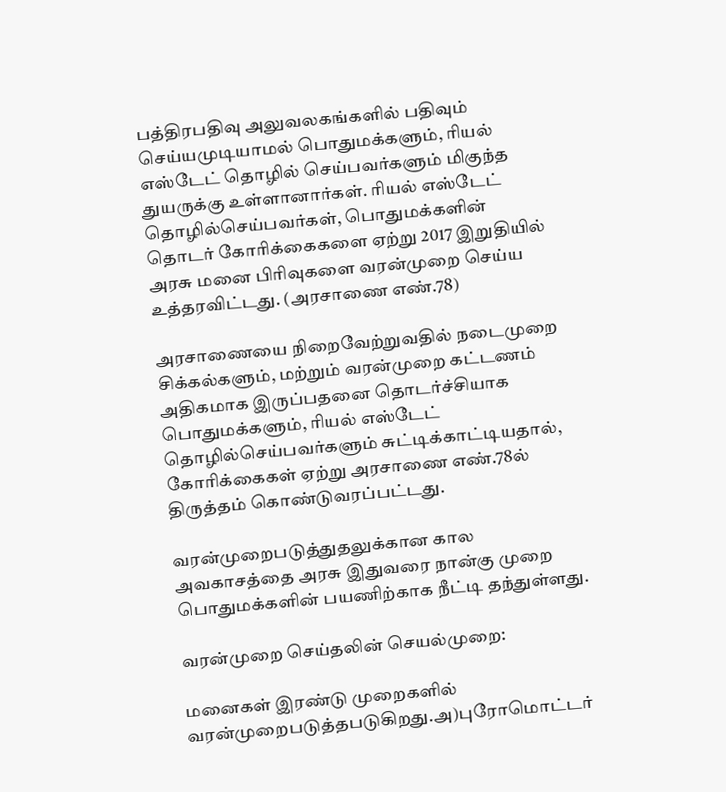பத்திரபதிவு அலுவலகங்களில் பதிவும் செய்யமுடியாமல் பொதுமக்களும், ரியல் எஸ்டேட் தொழில் செய்பவர்களும் மிகுந்த துயருக்கு உள்ளானார்கள். ரியல் எஸ்டேட் தொழில்செய்பவர்கள், பொதுமக்களின் தொடர் கோரிக்கைகளை ஏற்று 2017 இறுதியில் அரசு மனை பிரிவுகளை வரன்முறை செய்ய உத்தரவிட்டது. (அரசாணை எண்.78)

அரசாணையை நிறைவேற்றுவதில் நடைமுறை சிக்கல்களும், மற்றும் வரன்முறை கட்டணம் அதிகமாக இருப்பதனை தொடர்ச்சியாக பொதுமக்களும், ரியல் எஸ்டேட் தொழில்செய்பவர்களும் சுட்டிக்காட்டியதால், கோரிக்கைகள் ஏற்று அரசாணை எண்.78ல் திருத்தம் கொண்டுவரப்பட்டது.

வரன்முறைபடுத்துதலுக்கான கால அவகாசத்தை அரசு இதுவரை நான்கு முறை பொதுமக்களின் பயணிற்காக நீட்டி தந்துள்ளது.

வரன்முறை செய்தலின் செயல்முறை:

மனைகள் இரண்டு முறைகளில் வரன்முறைபடுத்தபடுகிறது.அ)புரோமொட்டர்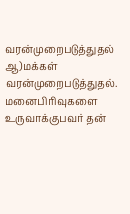வரன்முறைபடுத்துதல் ஆ)மக்கள் வரன்முறைபடுத்துதல். மனைபிரிவுகளை உருவாக்குபவர் தன்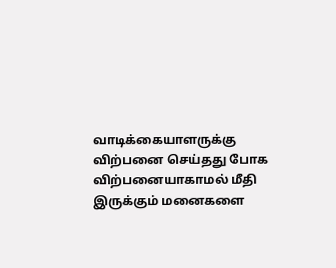வாடிக்கையாளருக்கு விற்பனை செய்தது போக விற்பனையாகாமல் மீதி இருக்கும் மனைகளை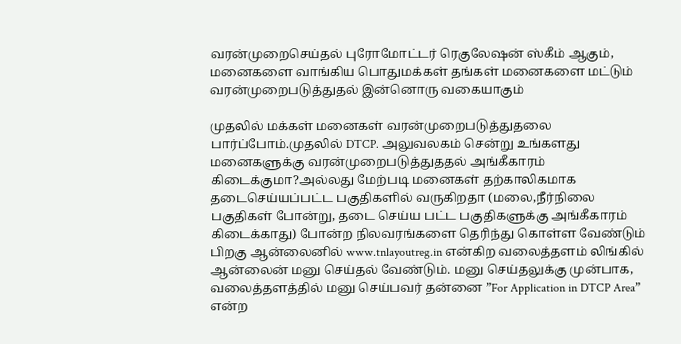வரன்முறைசெய்தல் புரோமோட்டர் ரெகுலேஷன் ஸ்கீம் ஆகும், மனைகளை வாங்கிய பொதுமக்கள் தங்கள் மனைகளை மட்டும் வரன்முறைபடுத்துதல் இன்னொரு வகையாகும்

முதலில் மக்கள் மனைகள் வரன்முறைபடுத்துதலை பார்ப்போம்.முதலில் DTCP. அலுவலகம் சென்று உங்களது மனைகளுக்கு வரன்முறைபடுத்துததல் அங்கீகாரம் கிடைக்குமா?அல்லது மேற்படி மனைகள் தற்காலிகமாக தடைசெய்யப்பட்ட பகுதிகளில் வருகிறதா (மலை,நீர்நிலை பகுதிகள் போன்று, தடை செய்ய பட்ட பகுதிகளுக்கு அங்கீகாரம் கிடைக்காது) போன்ற நிலவரங்களை தெரிந்து கொள்ள வேண்டும்
பிறகு ஆன்லைனில் www.tnlayoutreg.in என்கிற வலைத்தளம் லிங்கில் ஆன்லைன் மனு செய்தல் வேண்டும். மனு செய்தலுக்கு முன்பாக, வலைத்தளத்தில் மனு செய்பவர் தன்னை ”For Application in DTCP Area” என்ற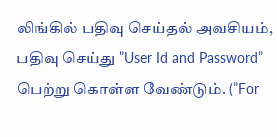லிங்கில் பதிவு செய்தல் அவசியம், பதிவு செய்து ”User Id and Password” பெற்று கொள்ள வேண்டும். (”For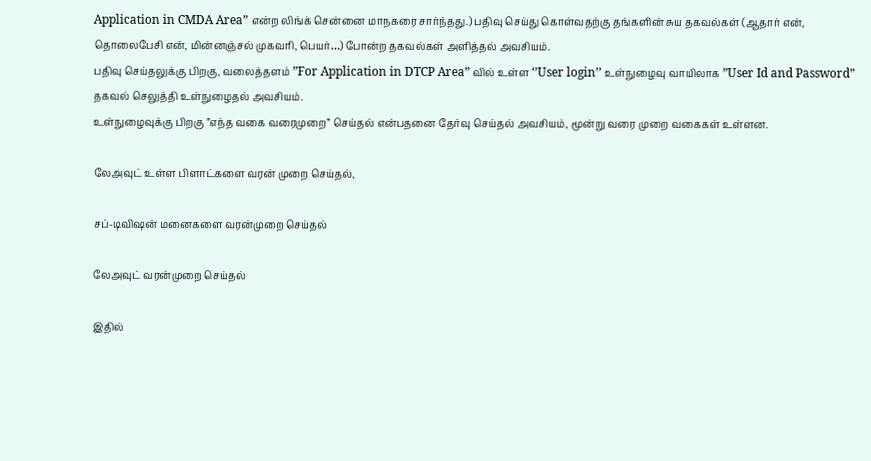Application in CMDA Area” என்ற லிங்க் சென்னை மாநகரை சார்ந்தது.) பதிவு செய்து கொள்வதற்கு தங்களின் சுய தகவல்கள் (ஆதார் என், தொலைபேசி என், மின்னஞ்சல் முகவரி, பெயர்…) போன்ற தகவல்கள் அளித்தல் அவசியம்.
பதிவு செய்தலுக்கு பிறகு, வலைத்தளம் ”For Application in DTCP Area” வில் உள்ள ‘’User login’’ உள்நுழைவு வாயிலாக ”User Id and Password” தகவல் செலுத்தி உள்நுழைதல் அவசியம்.
உள்நுழைவுக்கு பிறகு ”எந்த வகை வரைமுறை” செய்தல் என்பதனை தேர்வு செய்தல் அவசியம், மூன்று வரை முறை வகைகள் உள்ளன.

லேஅவுட் உள்ள பிளாட்களை வரன் முறை செய்தல்,

சப்-டிவிஷன் மனைகளை வரன்முறை செய்தல்

லேஅவுட் வரன்முறை செய்தல்

இதில்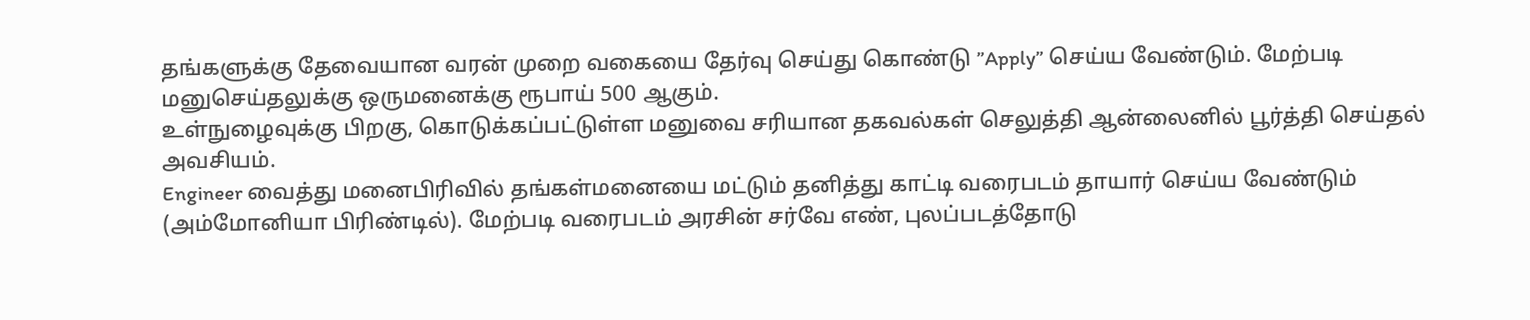தங்களுக்கு தேவையான வரன் முறை வகையை தேர்வு செய்து கொண்டு ”Apply” செய்ய வேண்டும். மேற்படி மனுசெய்தலுக்கு ஒருமனைக்கு ரூபாய் 500 ஆகும்.
உள்நுழைவுக்கு பிறகு, கொடுக்கப்பட்டுள்ள மனுவை சரியான தகவல்கள் செலுத்தி ஆன்லைனில் பூர்த்தி செய்தல் அவசியம்.
Engineer வைத்து மனைபிரிவில் தங்கள்மனையை மட்டும் தனித்து காட்டி வரைபடம் தாயார் செய்ய வேண்டும் (அம்மோனியா பிரிண்டில்). மேற்படி வரைபடம் அரசின் சர்வே எண், புலப்படத்தோடு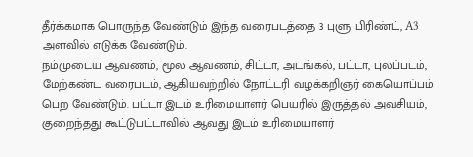தீர்க்கமாக பொருந்த வேண்டும் இந்த வரைபடத்தை 3 புளு பிரிண்ட், A3 அளவில் எடுக்க வேண்டும்.
நம்முடைய ஆவணம், மூல ஆவணம், சிட்டா, அடங்கல், பட்டா, புலப்படம், மேற்கண்ட வரைபடம், ஆகியவற்றில் நோட்டரி வழக்கறிஞர் கையொப்பம் பெற வேண்டும். பட்டா இடம் உரிமையாளர் பெயரில் இருத்தல் அவசியம், குறைந்தது கூட்டுபட்டாவில் ஆவது இடம் உரிமையாளர்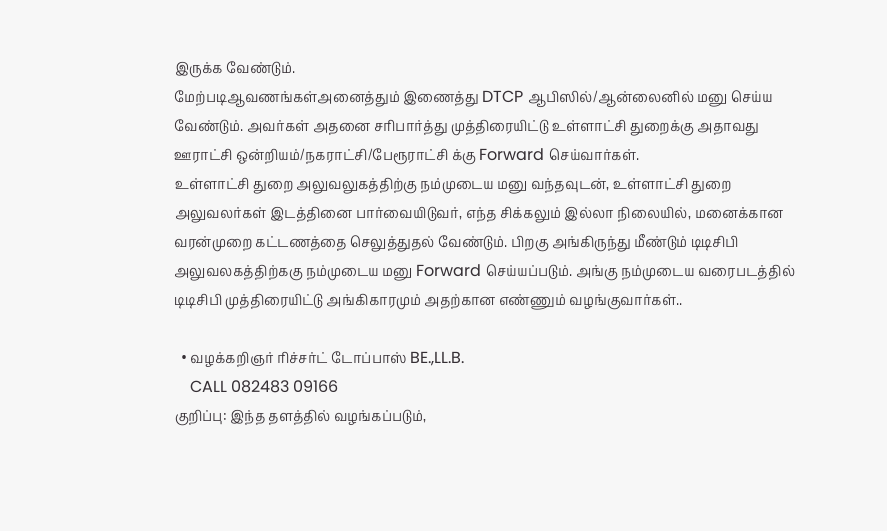இருக்க வேண்டும்.
மேற்படிஆவணங்கள்அனைத்தும் இணைத்து DTCP ஆபிஸில்/ஆன்லைனில் மனு செய்ய வேண்டும். அவர்கள் அதனை சரிபார்த்து முத்திரையிட்டு உள்ளாட்சி துறைக்கு அதாவது ஊராட்சி ஒன்றியம்/நகராட்சி/பேரூராட்சி க்கு Forward செய்வார்கள்.
உள்ளாட்சி துறை அலுவலுகத்திற்கு நம்முடைய மனு வந்தவுடன், உள்ளாட்சி துறை அலுவலர்கள் இடத்தினை பார்வையிடுவர், எந்த சிக்கலும் இல்லா நிலையில், மனைக்கான வரன்முறை கட்டணத்தை செலுத்துதல் வேண்டும். பிறகு அங்கிருந்து மீண்டும் டிடிசிபி அலுவலகத்திற்ககு நம்முடைய மனு Forward செய்யப்படும். அங்கு நம்முடைய வரைபடத்தில் டிடிசிபி முத்திரையிட்டு அங்கிகாரமும் அதற்கான எண்ணும் வழங்குவார்கள்..

  • வழக்கறிஞர் ரிச்சர்ட் டோப்பாஸ் BE.,LL.B.
    CALL 082483 09166
குறிப்பு: இந்த தளத்தில் வழங்கப்படும்,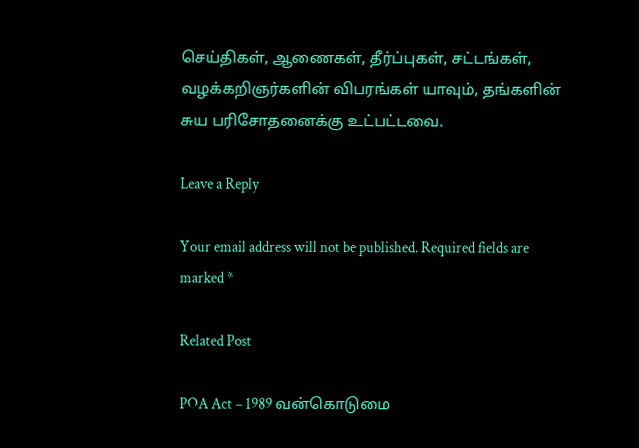செய்திகள், ஆணைகள், தீர்ப்புகள், சட்டங்கள், வழக்கறிஞர்களின் விபரங்கள் யாவும், தங்களின் சுய பரிசோதனைக்கு உட்பட்டவை.

Leave a Reply

Your email address will not be published. Required fields are marked *

Related Post

POA Act – 1989 வன்கொடுமை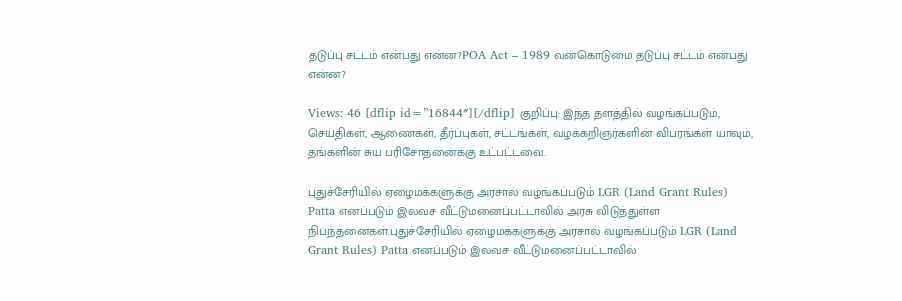தடுப்பு சட்டம் என்பது என்ன?POA Act – 1989 வன்கொடுமை தடுப்பு சட்டம் என்பது என்ன?

Views: 46 [dflip id=”16844″][/dflip] குறிப்பு: இந்த தளத்தில் வழங்கப்படும், செய்திகள், ஆணைகள், தீர்ப்புகள், சட்டங்கள், வழக்கறிஞர்களின் விபரங்கள் யாவும், தங்களின் சுய பரிசோதனைக்கு உட்பட்டவை.

புதுச்சேரியில் ஏழைமக்களுக்கு அரசால் வழங்கப்படும் LGR (Land Grant Rules) Patta எனப்படும் இலவச வீட்டுமனைப்பட்டாவில் அரசு விடுத்துள்ள நிபந்தனைகள்.புதுச்சேரியில் ஏழைமக்களுக்கு அரசால் வழங்கப்படும் LGR (Land Grant Rules) Patta எனப்படும் இலவச வீட்டுமனைப்பட்டாவில்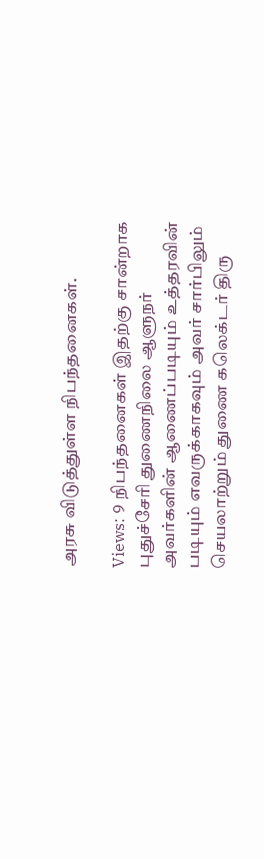அரசு விடுத்துள்ள நிபந்தனைகள்.

Views: 9 நிபந்தனைகள் இதற்கு சான்றாக புதுச்சேரி துணைநிலை ஆளுநர் அவர்களின் ஆணைப்படியும் உத்தரவின் படியும் எவருக்காகவும் அவர் சார்பிலும் செயலாற்றும் துணை கலெக்டர் திரு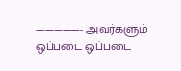—————- அவர்களும் ஒப்படை ஒப்படை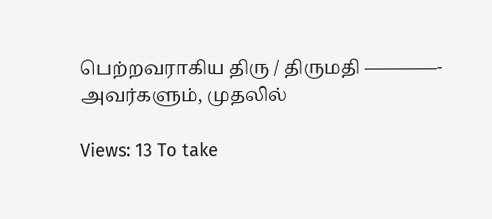பெற்றவராகிய திரு / திருமதி ————- அவர்களும், முதலில்

Views: 13 To take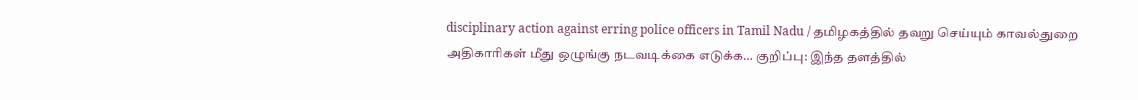disciplinary action against erring police officers in Tamil Nadu / தமிழகத்தில் தவறு செய்யும் காவல்துறை அதிகாரிகள் மீது ஒழுங்கு நடவடிக்கை எடுக்க… குறிப்பு: இந்த தளத்தில்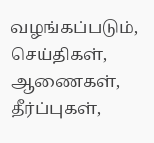வழங்கப்படும், செய்திகள், ஆணைகள், தீர்ப்புகள்,